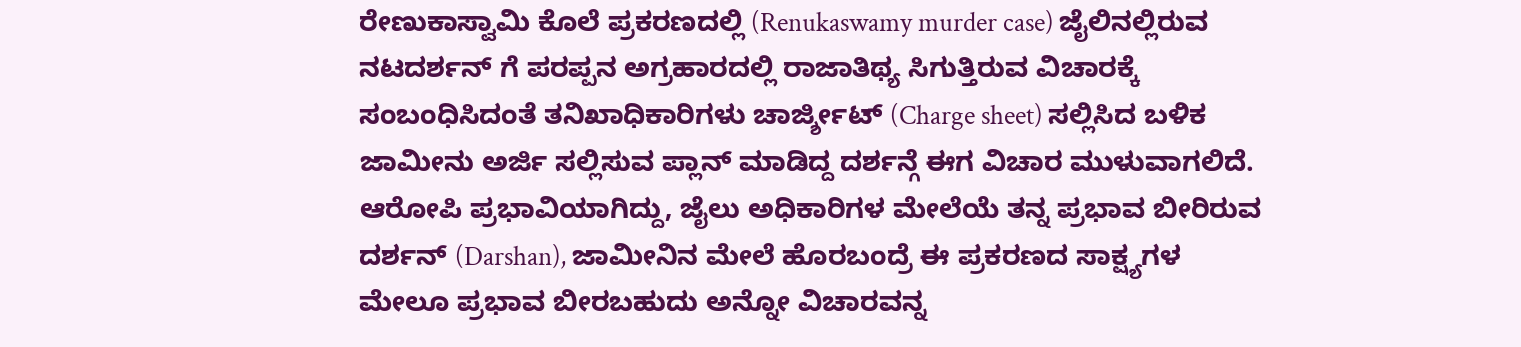ರೇಣುಕಾಸ್ವಾಮಿ ಕೊಲೆ ಪ್ರಕರಣದಲ್ಲಿ (Renukaswamy murder case) ಜೈಲಿನಲ್ಲಿರುವ ನಟದರ್ಶನ್ ಗೆ ಪರಪ್ಪನ ಅಗ್ರಹಾರದಲ್ಲಿ ರಾಜಾತಿಥ್ಯ ಸಿಗುತ್ತಿರುವ ವಿಚಾರಕ್ಕೆ ಸಂಬಂಧಿಸಿದಂತೆ ತನಿಖಾಧಿಕಾರಿಗಳು ಚಾರ್ಜ್ಶೀಟ್ (Charge sheet) ಸಲ್ಲಿಸಿದ ಬಳಿಕ ಜಾಮೀನು ಅರ್ಜಿ ಸಲ್ಲಿಸುವ ಪ್ಲಾನ್ ಮಾಡಿದ್ದ ದರ್ಶನ್ಗೆ ಈಗ ವಿಚಾರ ಮುಳುವಾಗಲಿದೆ.
ಆರೋಪಿ ಪ್ರಭಾವಿಯಾಗಿದ್ದು, ಜೈಲು ಅಧಿಕಾರಿಗಳ ಮೇಲೆಯೆ ತನ್ನ ಪ್ರಭಾವ ಬೀರಿರುವ ದರ್ಶನ್ (Darshan), ಜಾಮೀನಿನ ಮೇಲೆ ಹೊರಬಂದ್ರೆ ಈ ಪ್ರಕರಣದ ಸಾಕ್ಷ್ಯಗಳ ಮೇಲೂ ಪ್ರಭಾವ ಬೀರಬಹುದು ಅನ್ನೋ ವಿಚಾರವನ್ನ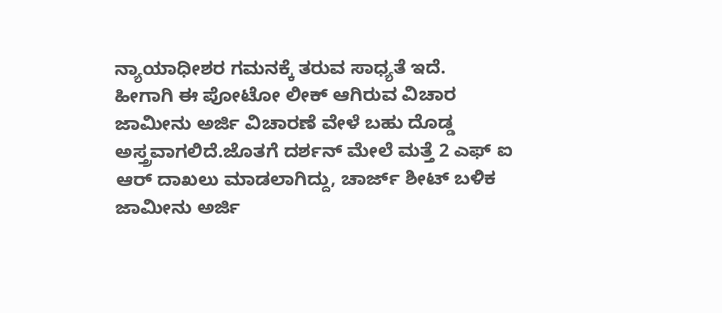ನ್ಯಾಯಾಧೀಶರ ಗಮನಕ್ಕೆ ತರುವ ಸಾಧ್ಯತೆ ಇದೆ.
ಹೀಗಾಗಿ ಈ ಪೋಟೋ ಲೀಕ್ ಆಗಿರುವ ವಿಚಾರ ಜಾಮೀನು ಅರ್ಜಿ ವಿಚಾರಣೆ ವೇಳೆ ಬಹು ದೊಡ್ಡ ಅಸ್ತ್ರವಾಗಲಿದೆ.ಜೊತಗೆ ದರ್ಶನ್ ಮೇಲೆ ಮತ್ತೆ 2 ಎಫ್ ಐ ಆರ್ ದಾಖಲು ಮಾಡಲಾಗಿದ್ದು, ಚಾರ್ಜ್ ಶೀಟ್ ಬಳಿಕ ಜಾಮೀನು ಅರ್ಜಿ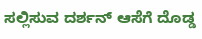ಸಲ್ಲಿಸುವ ದರ್ಶನ್ ಆಸೆಗೆ ದೊಡ್ಡ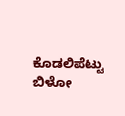ಕೊಡಲಿಪೆಟ್ಟು ಬಿಳೋ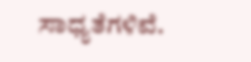ಸಾಧ್ಯತೆಗಳಿವೆ.